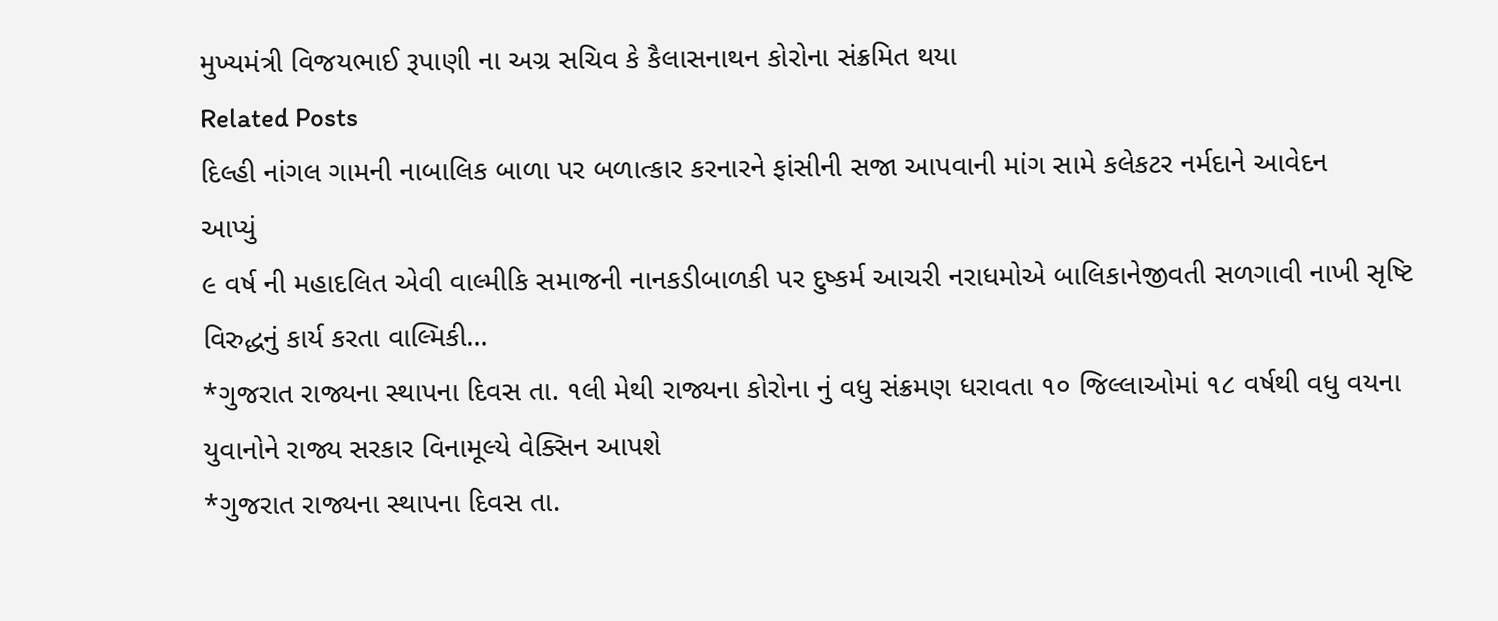મુખ્યમંત્રી વિજયભાઈ રૂપાણી ના અગ્ર સચિવ કે કૈલાસનાથન કોરોના સંક્રમિત થયા
Related Posts
દિલ્હી નાંગલ ગામની નાબાલિક બાળા પર બળાત્કાર કરનારને ફાંસીની સજા આપવાની માંગ સામે કલેકટર નર્મદાને આવેદન
આપ્યું
૯ વર્ષ ની મહાદલિત એવી વાલ્મીકિ સમાજની નાનકડીબાળકી પર દુષ્કર્મ આચરી નરાધમોએ બાલિકાનેજીવતી સળગાવી નાખી સૃષ્ટિ વિરુદ્ધનું કાર્ય કરતા વાલ્મિકી…
*ગુજરાત રાજ્યના સ્થાપના દિવસ તા. ૧લી મેથી રાજ્યના કોરોના નું વધુ સંક્રમણ ધરાવતા ૧૦ જિલ્લાઓમાં ૧૮ વર્ષથી વધુ વયના યુવાનોને રાજ્ય સરકાર વિનામૂલ્યે વેક્સિન આપશે
*ગુજરાત રાજ્યના સ્થાપના દિવસ તા.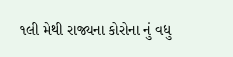૧લી મેથી રાજ્યના કોરોના નું વધુ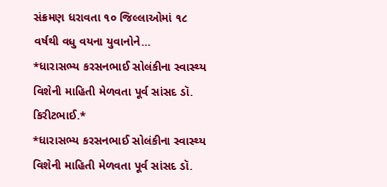સંક્રમણ ધરાવતા ૧૦ જિલ્લાઓમાં ૧૮ વર્ષથી વધુ વયના યુવાનોને…
*ધારાસભ્ય કરસનભાઈ સોલંકીના સ્વાસ્થ્ય વિશેની માહિતી મેળવતા પૂર્વ સાંસદ ડૉ. કિરીટભાઈ.*
*ધારાસભ્ય કરસનભાઈ સોલંકીના સ્વાસ્થ્ય વિશેની માહિતી મેળવતા પૂર્વ સાંસદ ડૉ.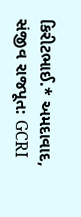કિરીટભાઈ.* અમદાવાદ, સંજીવ રાજપૂત: GCRI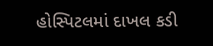હોસ્પિટલમાં દાખલ કડી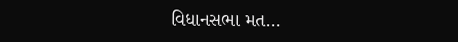વિધાનસભા મત…